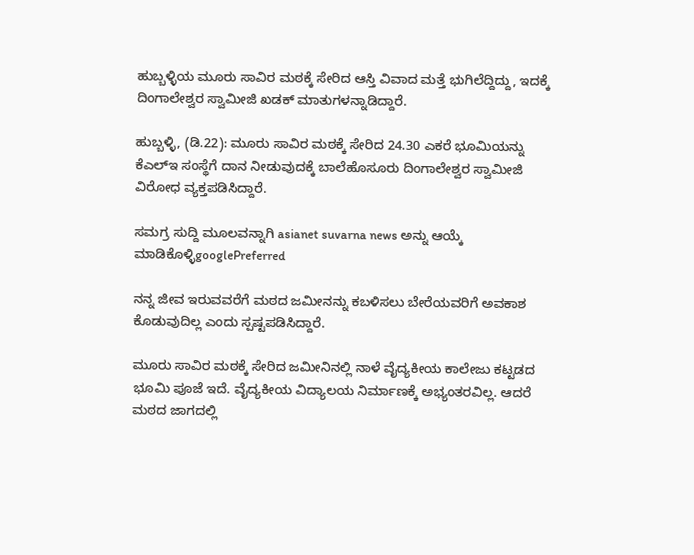ಹುಬ್ಬಳ್ಳಿಯ ಮೂರು ಸಾವಿರ ಮಠಕ್ಕೆ ಸೇರಿದ ಆಸ್ತಿ ವಿವಾದ ಮತ್ತೆ ಭುಗಿಲೆದ್ದಿದ್ದು, ಇದಕ್ಕೆ ದಿಂಗಾಲೇಶ್ವರ ಸ್ವಾಮೀಜಿ ಖಡಕ್ ಮಾತುಗಳನ್ನಾಡಿದ್ದಾರೆ.

ಹುಬ್ಬಳ್ಳಿ, (ಡಿ.22): ಮೂರು ಸಾವಿರ ಮಠಕ್ಕೆ ಸೇರಿದ 24.30 ಎಕರೆ ಭೂಮಿಯನ್ನು ಕೆಎಲ್ಇ ಸಂಸ್ಥೆಗೆ ದಾನ ನೀಡುವುದಕ್ಕೆ ಬಾಲೆಹೊಸೂರು ದಿಂಗಾಲೇಶ್ವರ ಸ್ವಾಮೀಜಿ ವಿರೋಧ ವ್ಯಕ್ತಪಡಿಸಿದ್ದಾರೆ.

ಸಮಗ್ರ ಸುದ್ದಿ ಮೂಲವನ್ನಾಗಿ asianet suvarna news ಅನ್ನು ಆಯ್ಕೆ ಮಾಡಿಕೊಳ್ಳಿgooglePreferred

ನನ್ನ ಜೀವ ಇರುವವರೆಗೆ ಮಠದ ಜಮೀನನ್ನು ಕಬಳಿಸಲು ಬೇರೆಯವರಿಗೆ ಅವಕಾಶ ಕೊಡುವುದಿಲ್ಲ ಎಂದು ಸ್ಪಷ್ಟಪಡಿಸಿದ್ದಾರೆ.

ಮೂರು ಸಾವಿರ ಮಠಕ್ಕೆ ಸೇರಿದ ಜಮೀನಿನಲ್ಲಿ ನಾಳೆ ವೈದ್ಯಕೀಯ ಕಾಲೇಜು ಕಟ್ಟಡದ ಭೂಮಿ ಪೂಜೆ ಇದೆ. ವೈದ್ಯಕೀಯ ವಿದ್ಯಾಲಯ ನಿರ್ಮಾಣಕ್ಕೆ ಅಭ್ಯಂತರವಿಲ್ಲ. ಆದರೆ ಮಠದ ಜಾಗದಲ್ಲಿ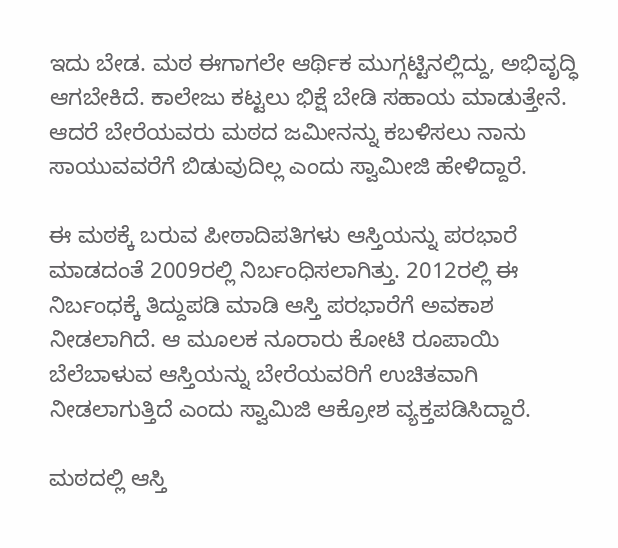ಇದು ಬೇಡ. ಮಠ‌ ಈಗಾಗಲೇ ಆರ್ಥಿಕ ಮುಗ್ಗಟ್ಟಿನಲ್ಲಿದ್ದು, ಅಭಿವೃದ್ಧಿ ಆಗಬೇಕಿದೆ. ಕಾಲೇಜು ಕಟ್ಟಲು ಭಿಕ್ಷೆ ಬೇಡಿ ಸಹಾಯ ಮಾಡುತ್ತೇನೆ. ಆದರೆ ಬೇರೆಯವರು ಮಠದ ಜಮೀನನ್ನು ಕಬಳಿಸಲು ನಾನು ಸಾಯುವವರೆಗೆ ಬಿಡುವುದಿಲ್ಲ ಎಂದು ಸ್ವಾಮೀಜಿ ಹೇಳಿದ್ದಾರೆ.

ಈ ಮಠಕ್ಕೆ ಬರುವ ಪೀಠಾದಿಪತಿಗಳು ಆಸ್ತಿಯನ್ನು ಪರಭಾರೆ ಮಾಡದಂತೆ 2009ರಲ್ಲಿ ನಿರ್ಬಂಧಿಸಲಾಗಿತ್ತು. 2012ರಲ್ಲಿ ಈ ನಿರ್ಬಂಧಕ್ಕೆ ತಿದ್ದುಪಡಿ ಮಾಡಿ ಆಸ್ತಿ ಪರಭಾರೆಗೆ ಅವಕಾಶ ನೀಡಲಾಗಿದೆ. ಆ ಮೂಲಕ ನೂರಾರು ಕೋಟಿ ರೂಪಾಯಿ ಬೆಲೆಬಾಳುವ ಆಸ್ತಿಯನ್ನು ಬೇರೆಯವರಿಗೆ ಉಚಿತವಾಗಿ ನೀಡಲಾಗುತ್ತಿದೆ ಎಂದು ಸ್ವಾಮಿಜಿ ಆಕ್ರೋಶ ವ್ಯಕ್ತಪಡಿಸಿದ್ದಾರೆ.

ಮಠದಲ್ಲಿ ಆಸ್ತಿ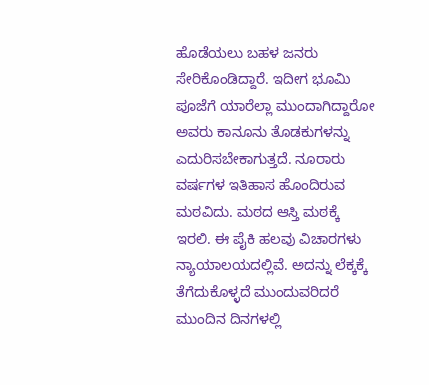ಹೊಡೆಯಲು ಬಹಳ ಜನರು ಸೇರಿಕೊಂಡಿದ್ದಾರೆ. ಇದೀಗ ಭೂಮಿ ಪೂಜೆಗೆ ಯಾರೆಲ್ಲಾ ಮುಂದಾಗಿದ್ದಾರೋ ಅವರು ಕಾನೂನು ತೊಡಕುಗಳನ್ನು ಎದುರಿಸಬೇಕಾಗುತ್ತದೆ. ನೂರಾರು ವರ್ಷಗಳ ಇತಿಹಾಸ ಹೊಂದಿರುವ ಮಠವಿದು. ಮಠದ ಆಸ್ತಿ ಮಠಕ್ಕೆ ಇರಲಿ. ಈ ಪೈಕಿ ಹಲವು ವಿಚಾರಗಳು ನ್ಯಾಯಾಲಯದಲ್ಲಿವೆ. ಅದನ್ನು ಲೆಕ್ಕಕ್ಕೆ ತೆಗೆದುಕೊಳ್ಳದೆ ಮುಂದುವರಿದರೆ ಮುಂದಿನ ದಿನಗಳಲ್ಲಿ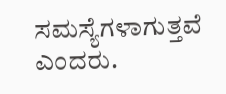ಸಮಸ್ಯೆಗಳಾಗುತ್ತವೆ ಎಂದರು.